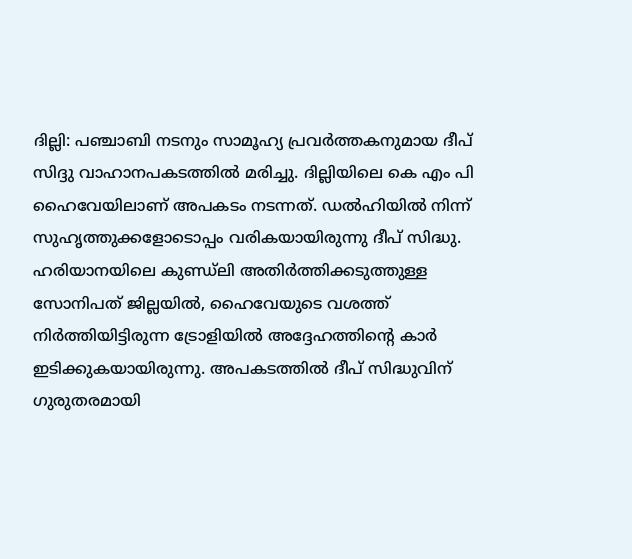ദില്ലി: പഞ്ചാബി നടനും സാമൂഹ്യ പ്രവർത്തകനുമായ ദീപ് സിദ്ദു വാഹാനപകടത്തിൽ മരിച്ചു. ദില്ലിയിലെ കെ എം പി ഹൈവേയിലാണ് അപകടം നടന്നത്. ഡൽഹിയിൽ നിന്ന് സുഹൃത്തുക്കളോടൊപ്പം വരികയായിരുന്നു ദീപ് സിദ്ധു. ഹരിയാനയിലെ കുണ്ഡ്ലി അതിർത്തിക്കടുത്തുള്ള സോനിപത് ജില്ലയിൽ, ഹൈവേയുടെ വശത്ത് നിർത്തിയിട്ടിരുന്ന ട്രോളിയിൽ അദ്ദേഹത്തിന്റെ കാർ ഇടിക്കുകയായിരുന്നു. അപകടത്തിൽ ദീപ് സിദ്ധുവിന് ഗുരുതരമായി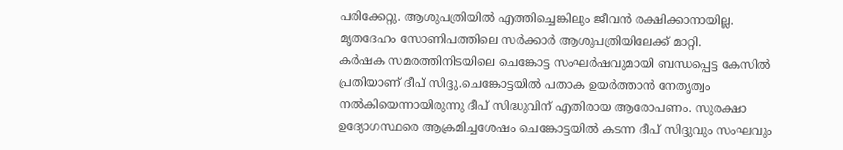പരിക്കേറ്റു. ആശുപത്രിയിൽ എത്തിച്ചെങ്കിലും ജീവൻ രക്ഷിക്കാനായില്ല. മൃതദേഹം സോണിപത്തിലെ സർക്കാർ ആശുപത്രിയിലേക്ക് മാറ്റി.
കർഷക സമരത്തിനിടയിലെ ചെങ്കോട്ട സംഘർഷവുമായി ബന്ധപ്പെട്ട കേസിൽ പ്രതിയാണ് ദീപ് സിദ്ദു.ചെങ്കോട്ടയിൽ പതാക ഉയർത്താൻ നേതൃത്വം നൽകിയെന്നായിരുന്നു ദീപ് സിദ്ധുവിന് എതിരായ ആരോപണം. സുരക്ഷാ ഉദ്യോഗസ്ഥരെ ആക്രമിച്ചശേഷം ചെങ്കോട്ടയിൽ കടന്ന ദീപ് സിദ്ദുവും സംഘവും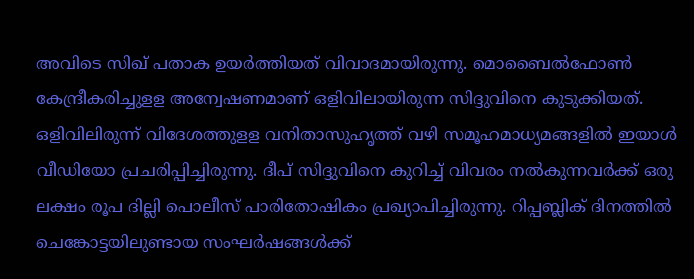അവിടെ സിഖ് പതാക ഉയർത്തിയത് വിവാദമായിരുന്നു. മൊബൈൽഫോൺ കേന്ദ്രീകരിച്ചുളള അന്വേഷണമാണ് ഒളിവിലായിരുന്ന സിദ്ദുവിനെ കുടുക്കിയത്. ഒളിവിലിരുന്ന് വിദേശത്തുളള വനിതാസുഹൃത്ത് വഴി സമൂഹമാധ്യമങ്ങളിൽ ഇയാൾ വീഡിയോ പ്രചരിപ്പിച്ചിരുന്നു. ദീപ് സിദ്ദുവിനെ കുറിച്ച് വിവരം നൽകുന്നവർക്ക് ഒരു ലക്ഷം രൂപ ദില്ലി പൊലീസ് പാരിതോഷികം പ്രഖ്യാപിച്ചിരുന്നു. റിപ്പബ്ലിക് ദിനത്തിൽ ചെങ്കോട്ടയിലുണ്ടായ സംഘർഷങ്ങൾക്ക്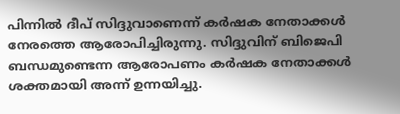പിന്നിൽ ദീപ് സിദ്ദുവാണെന്ന് കർഷക നേതാക്കൾ നേരത്തെ ആരോപിച്ചിരുന്നു. സിദ്ദുവിന് ബിജെപി ബന്ധമുണ്ടെന്ന ആരോപണം കർഷക നേതാക്കൾ ശക്തമായി അന്ന് ഉന്നയിച്ചു.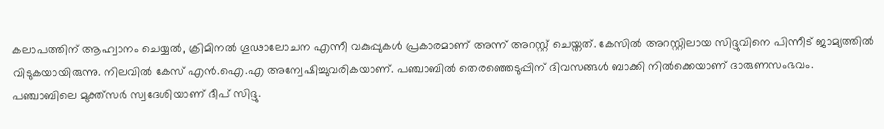കലാപത്തിന് ആഹ്വാനം ചെയ്യൽ, ക്രിമിനൽ ഗൂഢാലോചന എന്നീ വകുപ്പുകൾ പ്രകാരമാണ് അന്ന് അറസ്റ്റ് ചെയ്തത്. കേസിൽ അറസ്റ്റിലായ സിദ്ദുവിനെ പിന്നീട് ജാമ്യത്തിൽ വിടുകയായിരുന്നു. നിലവിൽ കേസ് എൻ.ഐ.എ അന്വേഷിച്ചുവരികയാണ്. പഞ്ചാബിൽ തെരഞ്ഞെടുപ്പിന് ദിവസങ്ങൾ ബാക്കി നിൽക്കെയാണ് ദാരുണസംഭവം.
പഞ്ചാബിലെ മുക്ത്സർ സ്വദേശിയാണ് ദീപ് സിദ്ദു.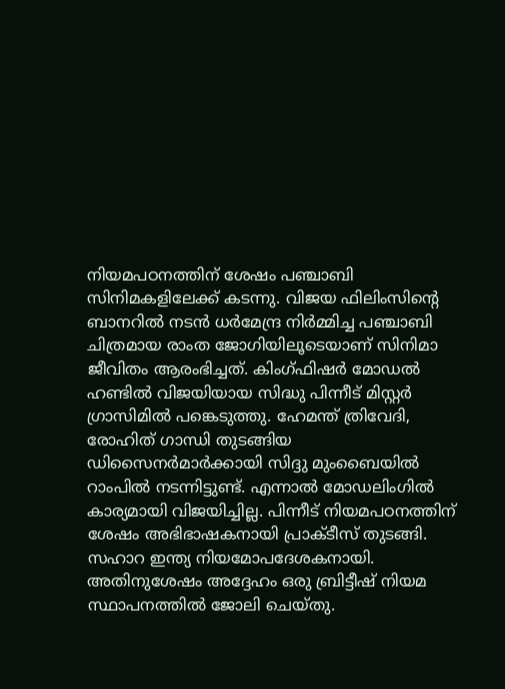നിയമപഠനത്തിന് ശേഷം പഞ്ചാബി സിനിമകളിലേക്ക് കടന്നു. വിജയ ഫിലിംസിന്റെ ബാനറിൽ നടൻ ധർമേന്ദ്ര നിർമ്മിച്ച പഞ്ചാബി ചിത്രമായ രാംത ജോഗിയിലൂടെയാണ് സിനിമാ ജീവിതം ആരംഭിച്ചത്. കിംഗ്ഫിഷർ മോഡൽ ഹണ്ടിൽ വിജയിയായ സിദ്ധു പിന്നീട് മിസ്റ്റർ ഗ്രാസിമിൽ പങ്കെടുത്തു. ഹേമന്ത് ത്രിവേദി, രോഹിത് ഗാന്ധി തുടങ്ങിയ ഡിസൈനർമാർക്കായി സിദ്ദു മുംബൈയിൽ റാംപിൽ നടന്നിട്ടുണ്ട്. എന്നാൽ മോഡലിംഗിൽ കാര്യമായി വിജയിച്ചില്ല. പിന്നീട് നിയമപഠനത്തിന് ശേഷം അഭിഭാഷകനായി പ്രാക്ടീസ് തുടങ്ങി. സഹാറ ഇന്ത്യ നിയമോപദേശകനായി. അതിനുശേഷം അദ്ദേഹം ഒരു ബ്രിട്ടീഷ് നിയമ സ്ഥാപനത്തിൽ ജോലി ചെയ്തു.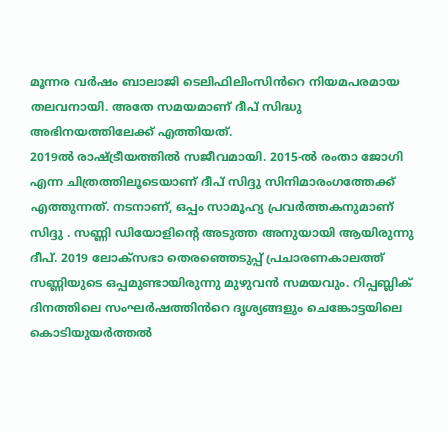മൂന്നര വർഷം ബാലാജി ടെലിഫിലിംസിൻറെ നിയമപരമായ തലവനായി. അതേ സമയമാണ് ദീപ് സിദ്ധു അഭിനയത്തിലേക്ക് എത്തിയത്.
2019ൽ രാഷ്ട്രീയത്തിൽ സജീവമായി. 2015-ൽ രംതാ ജോഗി എന്ന ചിത്രത്തിലൂടെയാണ് ദീപ് സിദ്ദു സിനിമാരംഗത്തേക്ക് എത്തുന്നത്. നടനാണ്, ഒപ്പം സാമൂഹ്യ പ്രവർത്തകനുമാണ് സിദ്ദു . സണ്ണി ഡിയോളിന്റെ അടുത്ത അനുയായി ആയിരുന്നു ദീപ്. 2019 ലോക്സഭാ തെരഞ്ഞെടുപ്പ് പ്രചാരണകാലത്ത് സണ്ണിയുടെ ഒപ്പമുണ്ടായിരുന്നു മുഴുവൻ സമയവും. റിപ്പബ്ലിക് ദിനത്തിലെ സംഘർഷത്തിൻറെ ദൃശ്യങ്ങളും ചെങ്കോട്ടയിലെ കൊടിയുയർത്തൽ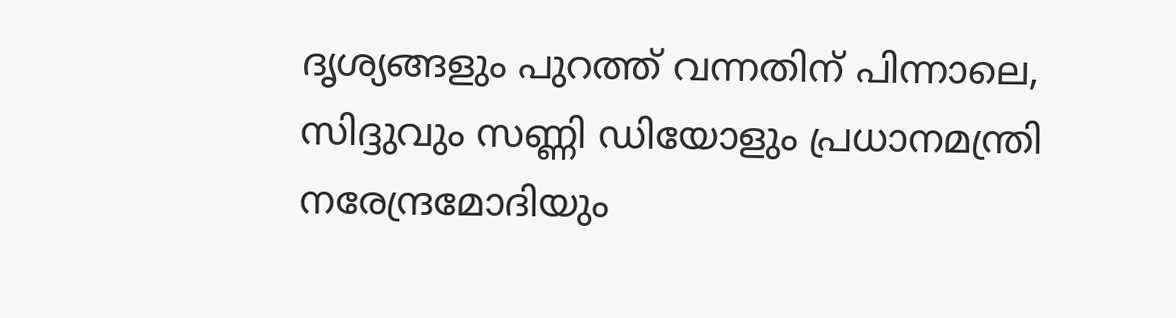ദൃശ്യങ്ങളും പുറത്ത് വന്നതിന് പിന്നാലെ, സിദ്ദുവും സണ്ണി ഡിയോളും പ്രധാനമന്ത്രി നരേന്ദ്രമോദിയും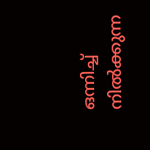ഒന്നിച്ച് നിൽക്കുന്ന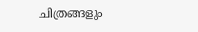ചിത്രങ്ങളും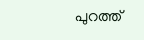പുറത്ത്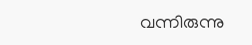വന്നിരുന്നു